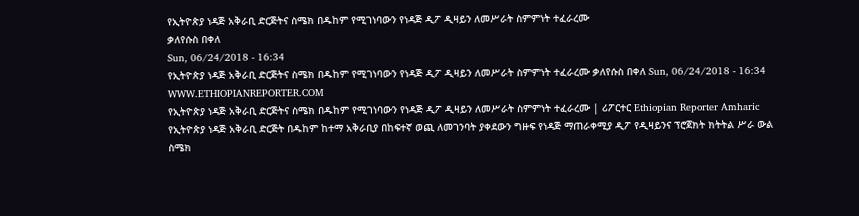የኢትዮጵያ ነዳጅ አቅራቢ ድርጅትና ስሜክ በዱከም የሚገነባውን የነዳጅ ዲፖ ዲዛይን ለመሥራት ስምምነት ተፈራረሙ
ቃለየሱስ በቀለ
Sun, 06/24/2018 - 16:34
የኢትዮጵያ ነዳጅ አቅራቢ ድርጅትና ስሜክ በዱከም የሚገነባውን የነዳጅ ዲፖ ዲዛይን ለመሥራት ስምምነት ተፈራረሙ ቃለየሱስ በቀለ Sun, 06/24/2018 - 16:34
WWW.ETHIOPIANREPORTER.COM
የኢትዮጵያ ነዳጅ አቅራቢ ድርጅትና ስሜክ በዱከም የሚገነባውን የነዳጅ ዲፖ ዲዛይን ለመሥራት ስምምነት ተፈራረሙ | ሪፖርተር Ethiopian Reporter Amharic
የኢትዮጵያ ነዳጅ አቅራቢ ድርጅት በዱከም ከተማ አቅራቢያ በከፍተኛ ወጪ ለመገንባት ያቀደውን ግዙፍ የነዳጅ ማጠራቀሚያ ዲፖ የዲዛይንና ፕሮጀክት ክትትል ሥራ ውል ስሜክ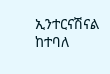ኢንተርናሽናል ከተባለ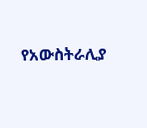የአውስትራሊያ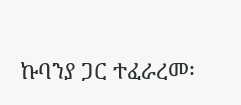ኩባንያ ጋር ተፈራረመ፡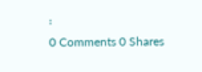፡
0 Comments 0 Shares